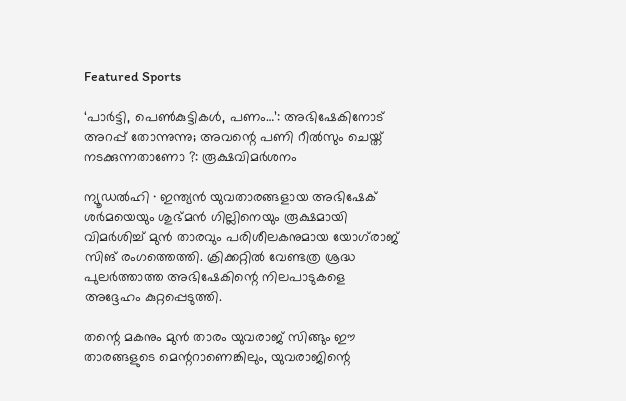Featured Sports

‘പാർട്ടി, പെണ്‍കുട്ടികള്‍, പണം…’: അഭിഷേകിനോട് അറപ്പ് തോന്നുന്നു; അവന്റെ പണി റീൽസും ചെയ്ത് നടക്കുന്നതാണോ ?: രൂക്ഷവിമർശനം

ന്യൂഡൽഹി ∙ ഇന്ത്യൻ യുവതാരങ്ങളായ അഭിഷേക് ശർമയെയും ശുഭ്മൻ ഗില്ലിനെയും രൂക്ഷമായി വിമർശിച്ച് മുൻ താരവും പരിശീലകനുമായ യോഗ്‍രാജ് സിങ് രംഗത്തെത്തി. ക്രിക്കറ്റിൽ വേണ്ടത്ര ശ്രദ്ധ പുലർത്താത്ത അഭിഷേകിന്റെ നിലപാടുകളെ അദ്ദേഹം കുറ്റപ്പെടുത്തി.

തന്റെ മകനും മുൻ താരം യുവരാജ് സിങ്ങും ഈ താരങ്ങളുടെ മെന്ററാണെങ്കിലും, യുവരാജിന്റെ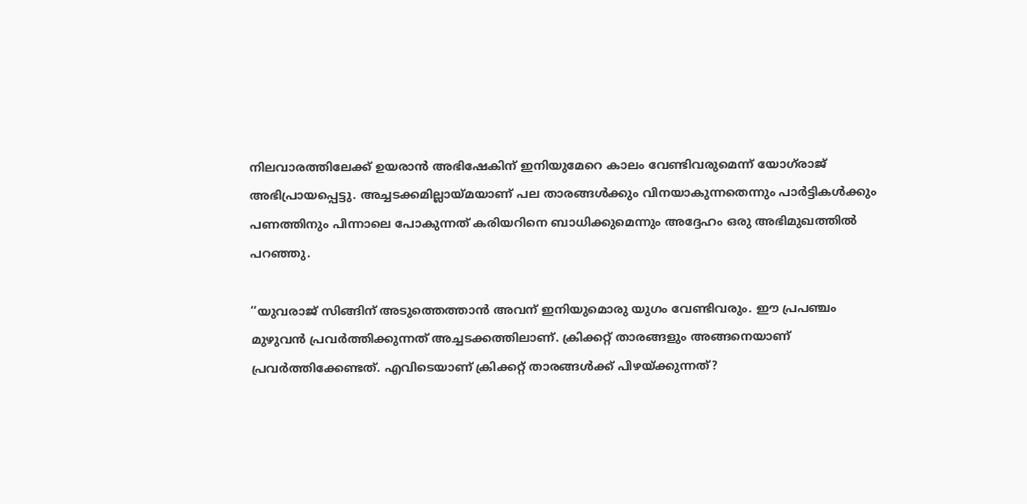നിലവാരത്തിലേക്ക് ഉയരാൻ അഭിഷേകിന് ഇനിയുമേറെ കാലം വേണ്ടിവരുമെന്ന് യോഗ്‌രാജ് അഭിപ്രായപ്പെട്ടു. അച്ചടക്കമില്ലായ്മയാണ് പല താരങ്ങൾക്കും വിനയാകുന്നതെന്നും പാർട്ടികൾക്കും പണത്തിനും പിന്നാലെ പോകുന്നത് കരിയറിനെ ബാധിക്കുമെന്നും അദ്ദേഹം ഒരു അഭിമുഖത്തിൽ പറഞ്ഞു.

‘‘യുവരാജ് സിങ്ങിന് അടുത്തെത്താൻ അവന് ഇനിയുമൊരു യുഗം വേണ്ടിവരും. ഈ പ്രപഞ്ചം മുഴുവൻ പ്രവർത്തിക്കുന്നത് അച്ചടക്കത്തിലാണ്. ക്രിക്കറ്റ് താരങ്ങളും അങ്ങനെയാണ് പ്രവർത്തിക്കേണ്ടത്. എവിടെയാണ് ക്രിക്കറ്റ് താരങ്ങൾക്ക് പിഴയ്ക്കുന്നത്?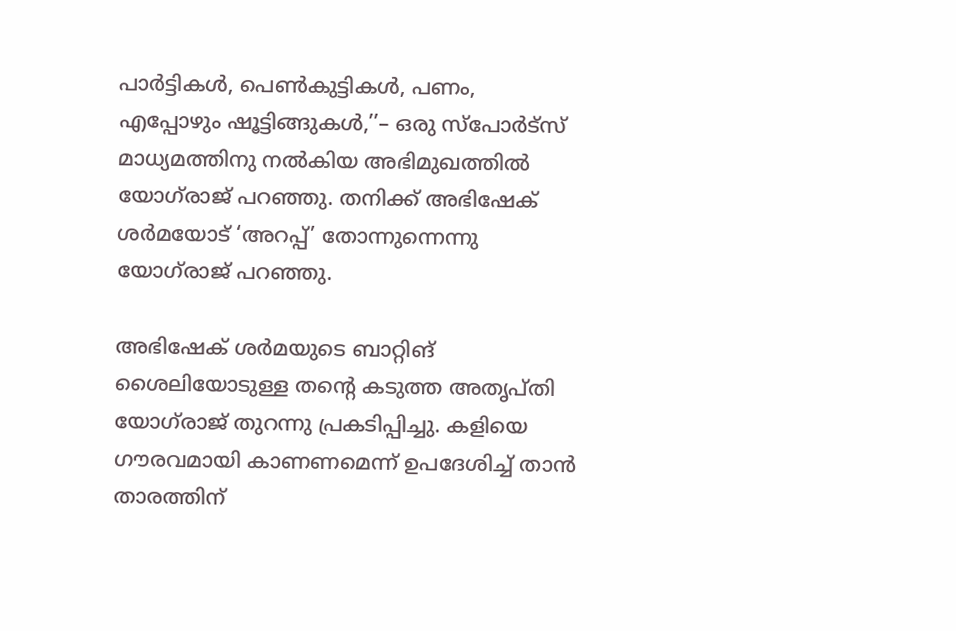പാർട്ടികൾ, പെൺകുട്ടികൾ, പണം, എപ്പോഴും ഷൂട്ടിങ്ങുകൾ,’’– ഒരു സ്പോർട്സ് മാധ്യമത്തിനു നൽകിയ അഭിമുഖത്തിൽ യോഗ്‌രാജ് പറഞ്ഞു. തനിക്ക് അഭിഷേക് ശർമയോട് ‘അറപ്പ്’ തോന്നുന്നെന്നു യോഗ്‌രാജ് പറഞ്ഞു.

അഭിഷേക് ശർമയുടെ ബാറ്റിങ് ശൈലിയോടുള്ള തന്റെ കടുത്ത അതൃപ്തി യോഗ്‌രാജ് തുറന്നു പ്രകടിപ്പിച്ചു. കളിയെ ഗൗരവമായി കാണണമെന്ന് ഉപദേശിച്ച് താൻ താരത്തിന്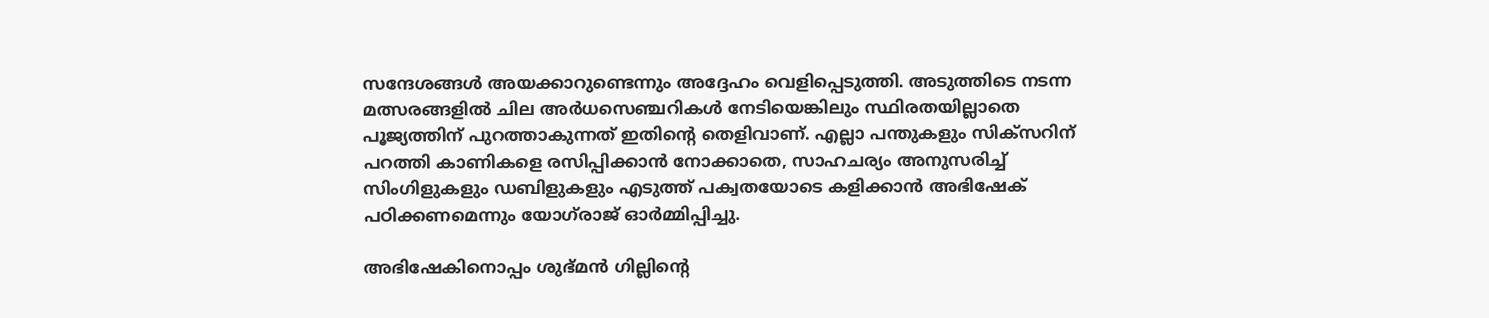സന്ദേശങ്ങൾ അയക്കാറുണ്ടെന്നും അദ്ദേഹം വെളിപ്പെടുത്തി. അടുത്തിടെ നടന്ന മത്സരങ്ങളിൽ ചില അർധസെഞ്ചറികൾ നേടിയെങ്കിലും സ്ഥിരതയില്ലാതെ പൂജ്യത്തിന് പുറത്താകുന്നത് ഇതിന്റെ തെളിവാണ്. എല്ലാ പന്തുകളും സിക്സറിന് പറത്തി കാണികളെ രസിപ്പിക്കാൻ നോക്കാതെ, സാഹചര്യം അനുസരിച്ച് സിംഗിളുകളും ഡബിളുകളും എടുത്ത് പക്വതയോടെ കളിക്കാൻ അഭിഷേക് പഠിക്കണമെന്നും യോഗ്‌രാജ് ഓർമ്മിപ്പിച്ചു.

അഭിഷേകിനൊപ്പം ശുഭ്മൻ ഗില്ലിന്റെ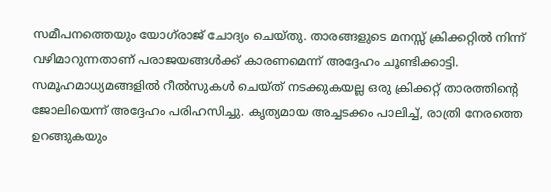സമീപനത്തെയും യോഗ്‌രാജ് ചോദ്യം ചെയ്തു. താരങ്ങളുടെ മനസ്സ് ക്രിക്കറ്റിൽ നിന്ന് വഴിമാറുന്നതാണ് പരാജയങ്ങൾക്ക് കാരണമെന്ന് അദ്ദേഹം ചൂണ്ടിക്കാട്ടി. സമൂഹമാധ്യമങ്ങളിൽ റീൽസുകൾ ചെയ്ത് നടക്കുകയല്ല ഒരു ക്രിക്കറ്റ് താരത്തിന്റെ ജോലിയെന്ന് അദ്ദേഹം പരിഹസിച്ചു. കൃത്യമായ അച്ചടക്കം പാലിച്ച്, രാത്രി നേരത്തെ ഉറങ്ങുകയും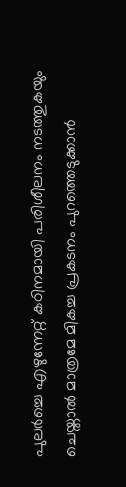പുലർച്ചെ എഴുന്നേറ്റ് കഠിനമായി പരിശീലനം നടത്തുകയും ചെയ്താൽ മാത്രമേ മികച്ച പ്രകടനം പുറത്തെടുക്കാൻ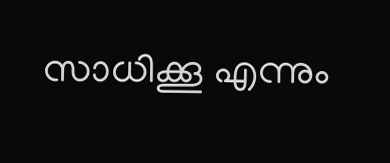സാധിക്കൂ എന്നും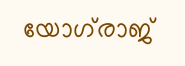യോഗ്‌രാജ്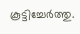കൂട്ടിച്ചേർത്തു.